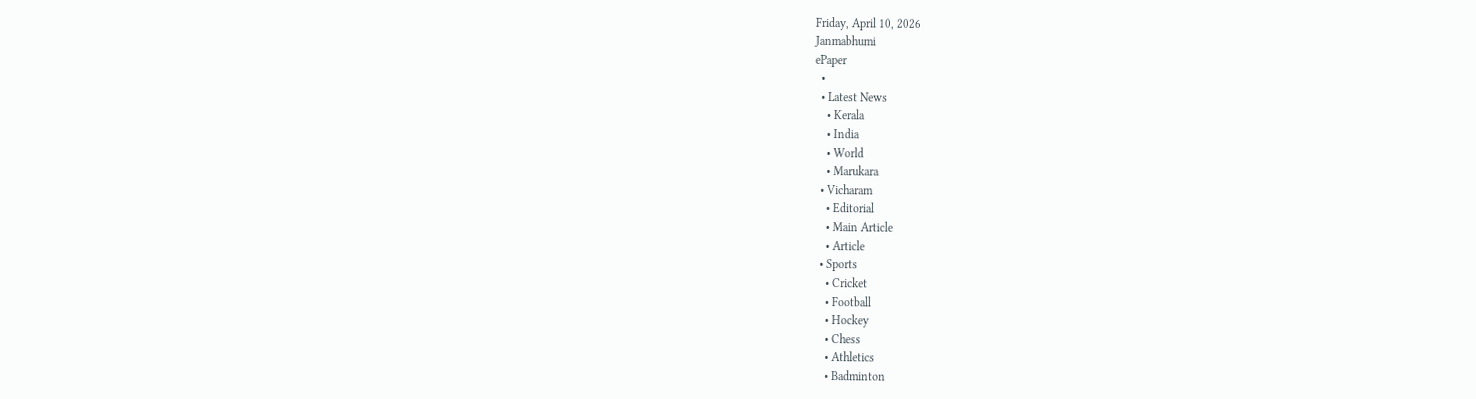Friday, April 10, 2026
Janmabhumi
ePaper
  •
  • Latest News
    • Kerala
    • India
    • World
    • Marukara
  • Vicharam
    • Editorial
    • Main Article
    • Article
  • Sports
    • Cricket
    • Football
    • Hockey
    • Chess
    • Athletics
    • Badminton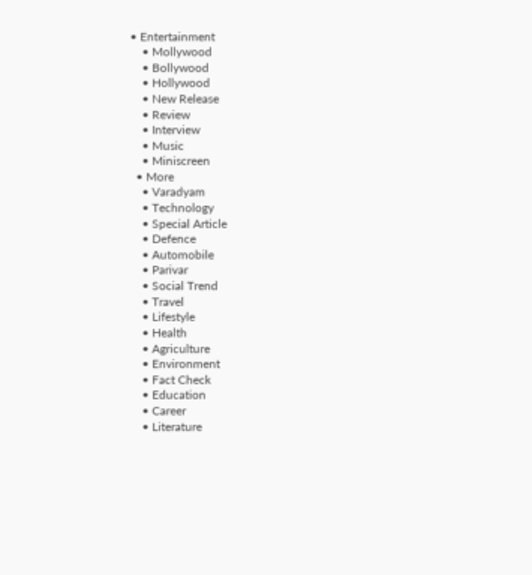• Entertainment
    • Mollywood
    • Bollywood
    • Hollywood
    • New Release
    • Review
    • Interview
    • Music
    • Miniscreen
  • More
    • Varadyam
    • Technology
    • Special Article
    • Defence
    • Automobile
    • Parivar
    • Social Trend
    • Travel
    • Lifestyle
    • Health
    • Agriculture
    • Environment
    • Fact Check
    • Education
    • Career
    • Literature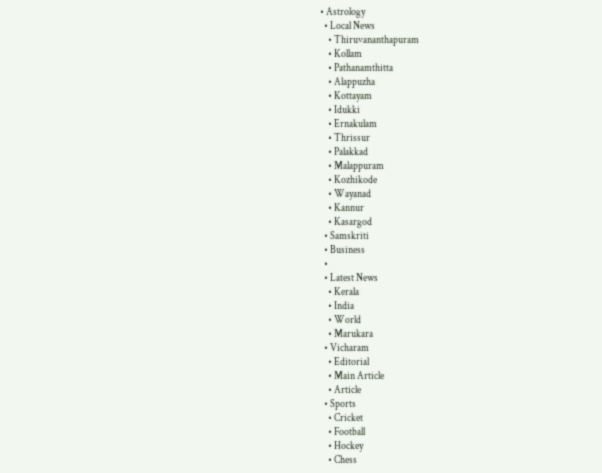• Astrology
  • Local News
    • Thiruvananthapuram
    • Kollam
    • Pathanamthitta
    • Alappuzha
    • Kottayam
    • Idukki
    • Ernakulam
    • Thrissur
    • Palakkad
    • Malappuram
    • Kozhikode
    • Wayanad
    • Kannur
    • Kasargod
  • Samskriti
  • Business
  •
  • Latest News
    • Kerala
    • India
    • World
    • Marukara
  • Vicharam
    • Editorial
    • Main Article
    • Article
  • Sports
    • Cricket
    • Football
    • Hockey
    • Chess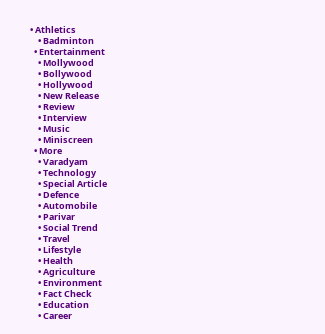• Athletics
    • Badminton
  • Entertainment
    • Mollywood
    • Bollywood
    • Hollywood
    • New Release
    • Review
    • Interview
    • Music
    • Miniscreen
  • More
    • Varadyam
    • Technology
    • Special Article
    • Defence
    • Automobile
    • Parivar
    • Social Trend
    • Travel
    • Lifestyle
    • Health
    • Agriculture
    • Environment
    • Fact Check
    • Education
    • Career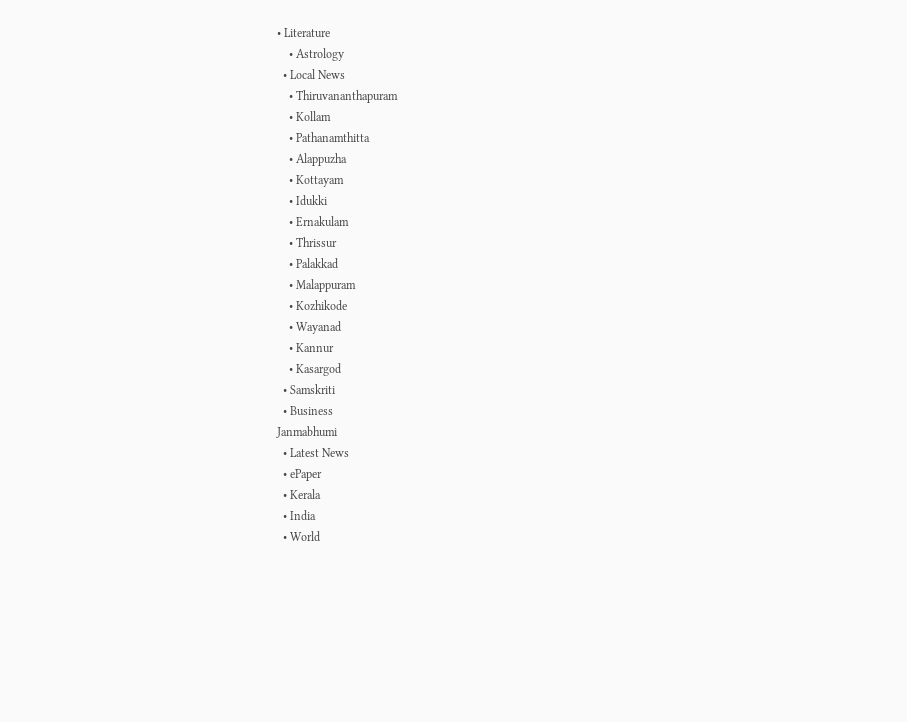• Literature
    • Astrology
  • Local News
    • Thiruvananthapuram
    • Kollam
    • Pathanamthitta
    • Alappuzha
    • Kottayam
    • Idukki
    • Ernakulam
    • Thrissur
    • Palakkad
    • Malappuram
    • Kozhikode
    • Wayanad
    • Kannur
    • Kasargod
  • Samskriti
  • Business
Janmabhumi
  • Latest News
  • ePaper
  • Kerala
  • India
  • World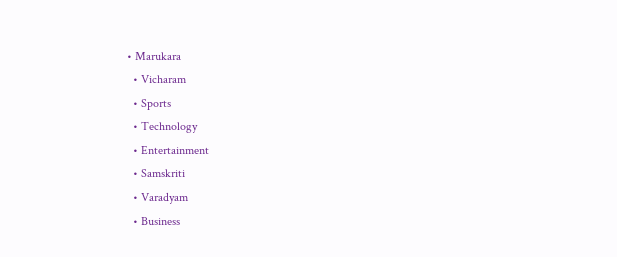• Marukara
  • Vicharam
  • Sports
  • Technology
  • Entertainment
  • Samskriti
  • Varadyam
  • Business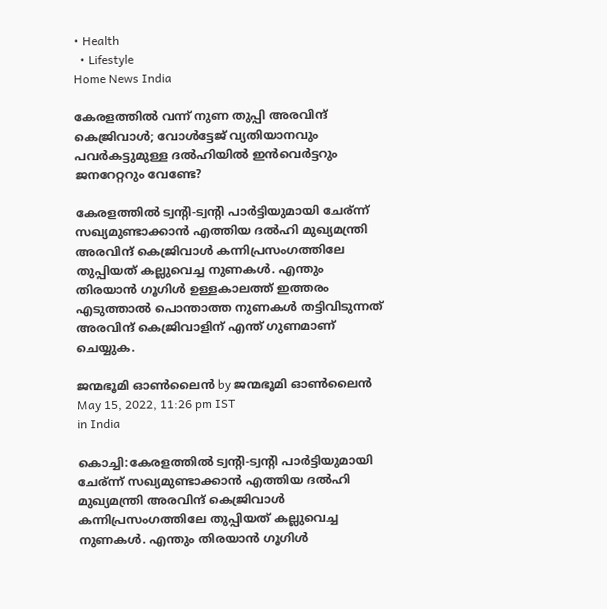• Health
  • Lifestyle
Home News India

കേരളത്തില്‍ വന്ന് നുണ തുപ്പി അരവിന്ദ് കെജ്രിവാള്‍; വോള്‍ട്ടേജ് വ്യതിയാനവും പവര്‍കട്ടുമുള്ള ദല്‍ഹിയില്‍ ഇന്‍വെര്‍ട്ടറും ജനറേറ്ററും വേണ്ടേ?

കേരളത്തില്‍ ട്വന്‍റി-ട്വന്‍റി പാര്‍ട്ടിയുമായി ചേര‍്ന്ന് സഖ്യമുണ്ടാക്കാന്‍ എത്തിയ ദല്‍ഹി മുഖ്യമന്ത്രി അരവിന്ദ് കെജ്രിവാള്‍ കന്നിപ്രസംഗത്തിലേ തുപ്പിയത് കല്ലുവെച്ച നുണകള്‍. എന്തും തിരയാന്‍ ഗൂഗിള്‍ ഉള്ളകാലത്ത് ഇത്തരം എടുത്താല്‍ പൊന്താത്ത നുണകള്‍ തട്ടിവിടുന്നത് അരവിന്ദ് കെജ്രിവാളിന് എന്ത് ഗുണമാണ് ചെയ്യുക.

ജന്മഭൂമി ഓണ്‍ലൈന്‍ by ജന്മഭൂമി ഓണ്‍ലൈന്‍
May 15, 2022, 11:26 pm IST
in India

കൊച്ചി:കേരളത്തില്‍ ട്വന്‍റി-ട്വന്‍റി പാര്‍ട്ടിയുമായി ചേര‍്ന്ന് സഖ്യമുണ്ടാക്കാന്‍ എത്തിയ ദല്‍ഹി മുഖ്യമന്ത്രി അരവിന്ദ് കെജ്രിവാള്‍ കന്നിപ്രസംഗത്തിലേ തുപ്പിയത് കല്ലുവെച്ച നുണകള്‍. എന്തും തിരയാന്‍ ഗൂഗിള്‍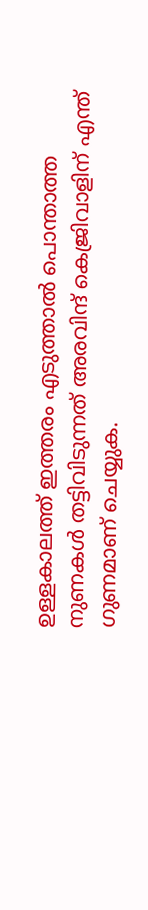ഉള്ളകാലത്ത് ഇത്തരം എടുത്താല്‍ പൊന്താത്ത നുണകള്‍ തട്ടിവിടുന്നത് അരവിന്ദ് കെജ്രിവാളിന് എന്ത് ഗുണമാണ് ചെയ്യുക.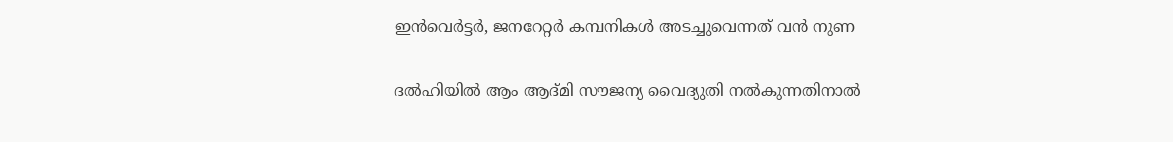ഇന്‍വെര്‍ട്ടര്‍, ജനറേറ്റര്‍ കമ്പനികള്‍ അടച്ചുവെന്നത് വന്‍ നുണ

ദല്‍ഹിയില്‍ ആം ആദ്മി സൗജന്യ വൈദ്യുതി നല്‍കുന്നതിനാല്‍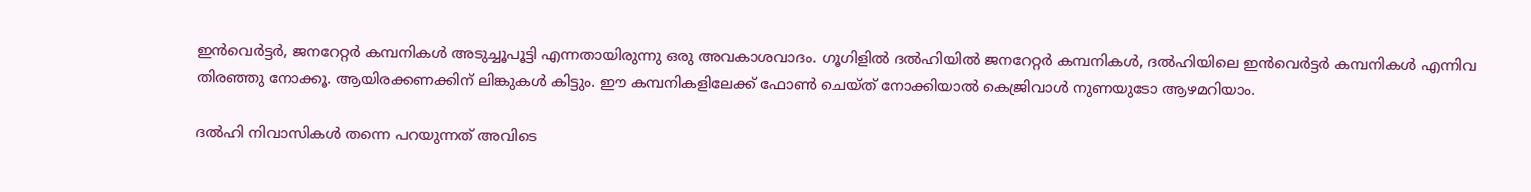ഇന്‍വെര്‍ട്ടര്‍, ജനറേറ്റര്‍ കമ്പനികള്‍ അടുച്ചൂപൂട്ടി എന്നതായിരുന്നു ഒരു അവകാശവാദം. ഗൂഗിളില്‍ ദല്‍ഹിയില്‍ ജനറേറ്റര്‍ കമ്പനികള്‍, ദല്‍ഹിയിലെ ഇന്‍വെര്‍ട്ടര്‍ കമ്പനികള്‍ എന്നിവ തിരഞ്ഞു നോക്കൂ. ആയിരക്കണക്കിന് ലിങ്കുകള്‍ കിട്ടും. ഈ കമ്പനികളിലേക്ക് ഫോണ്‍ ചെയ്ത് നോക്കിയാല്‍ കെജ്രിവാള്‍ നുണയുടോ ആഴമറിയാം.

ദല്‍ഹി നിവാസികള്‍ തന്നെ പറയുന്നത് അവിടെ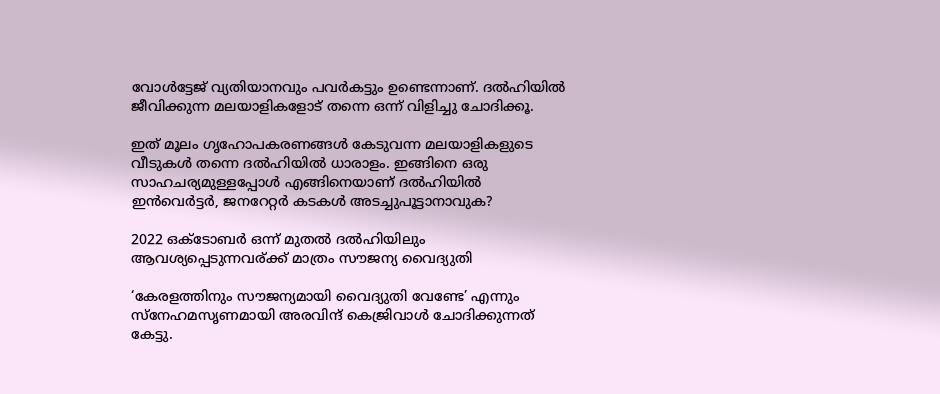വോള്‍ട്ടേജ് വ്യതിയാനവും പവര്‍കട്ടും ഉണ്ടെന്നാണ്. ദല്‍ഹിയില്‍ ജീവിക്കുന്ന മലയാളികളോട് തന്നെ ഒന്ന് വിളിച്ചു ചോദിക്കൂ.

ഇത് മൂലം ഗൃഹോപകരണങ്ങള്‍ കേടുവന്ന മലയാളികളുടെ വീടുകള്‍ തന്നെ ദല്‍ഹിയില്‍ ധാരാളം. ഇങ്ങിനെ ഒരു സാഹചര്യമുള്ളപ്പോള്‍ എങ്ങിനെയാണ് ദല്‍ഹിയില്‍ ഇന്‍വെര്‍ട്ടര്‍, ജനറേറ്റര്‍ കടകള്‍ അടച്ചുപൂട്ടാനാവുക?

2022 ഒക്ടോബര്‍ ഒന്ന് മുതല്‍ ദല്‍ഹിയിലും ആവശ്യപ്പെടുന്നവര‍്ക്ക് മാത്രം സൗജന്യ വൈദ്യുതി

‘കേരളത്തിനും സൗജന്യമായി വൈദ്യുതി വേണ്ടേ’ എന്നും സ്നേഹമസൃണമായി അരവിന്ദ് കെജ്രിവാള്‍ ചോദിക്കുന്നത് കേട്ടു.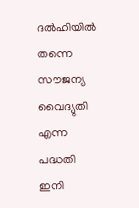ദല്‍ഹിയില്‍ തന്നെ സൗജന്യ വൈദ്യുതി എന്ന പദ്ധതി ഇനി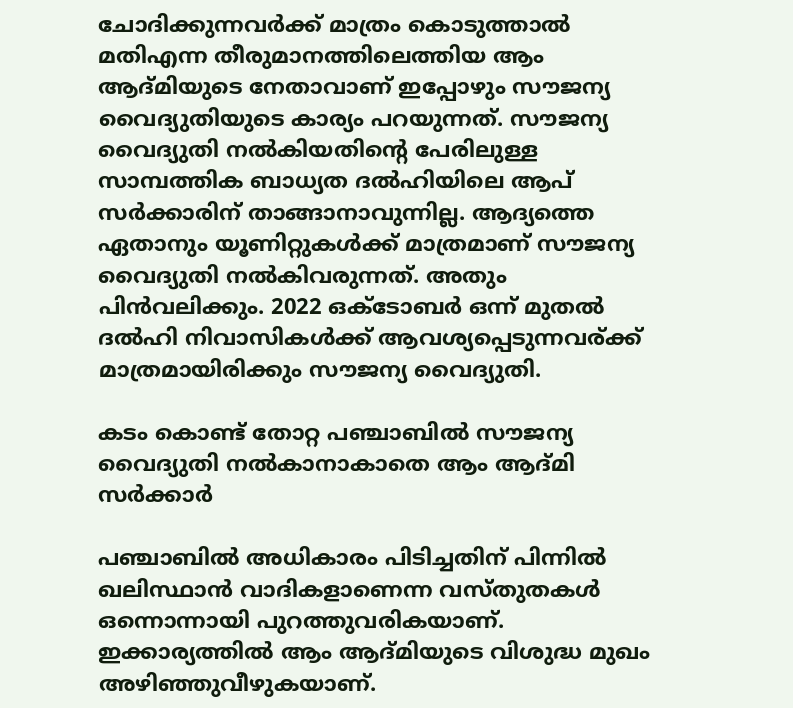ചോദിക്കുന്നവര്‍ക്ക് മാത്രം കൊടുത്താല്‍ മതിഎന്ന തീരുമാനത്തിലെത്തിയ ആം ആദ്മിയുടെ നേതാവാണ് ഇപ്പോഴും സൗജന്യ വൈദ്യുതിയുടെ കാര്യം പറയുന്നത്. സൗജന്യ വൈദ്യുതി നല്‍കിയതിന്റെ പേരിലുള്ള സാമ്പത്തിക ബാധ്യത ദല്‍ഹിയിലെ ആപ് സര്‍ക്കാരിന് താങ്ങാനാവുന്നില്ല. ആദ്യത്തെ ഏതാനും യൂണിറ്റുകള്‍ക്ക് മാത്രമാണ് സൗജന്യ വൈദ്യുതി നല്‍കിവരുന്നത്. അതും പിന്‍വലിക്കും. 2022 ഒക്ടോബര്‍ ഒന്ന് മുതല്‍ ദല്‍ഹി നിവാസികള്‍ക്ക് ആവശ്യപ്പെടുന്നവര‍്ക്ക് മാത്രമായിരിക്കും സൗജന്യ വൈദ്യുതി.

കടം കൊണ്ട് തോറ്റ പഞ്ചാബില്‍ സൗജന്യ വൈദ്യുതി നല്‍കാനാകാതെ ആം ആദ്മി സര്‍ക്കാര്‍

പഞ്ചാബില്‍ അധികാരം പിടിച്ചതിന് പിന്നില്‍ ഖലിസ്ഥാന്‍ വാദികളാണെന്ന വസ്തുതകള്‍ ഒന്നൊന്നായി പുറത്തുവരികയാണ്. ഇക്കാര്യത്തില്‍ ആം ആദ്മിയുടെ വിശുദ്ധ മുഖം അഴിഞ്ഞുവീഴുകയാണ്.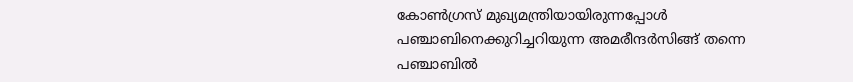കോണ്‍ഗ്രസ് മുഖ്യമന്ത്രിയായിരുന്നപ്പോള്‍ പഞ്ചാബിനെക്കുറിച്ചറിയുന്ന അമരീന്ദര്‍സിങ്ങ് തന്നെ പഞ്ചാബില്‍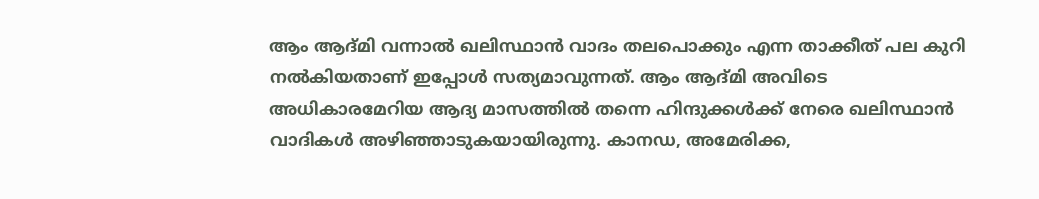ആം ആദ്മി വന്നാല്‍ ഖലിസ്ഥാന്‍ വാദം തലപൊക്കും എന്ന താക്കീത് പല കുറി നല്‍കിയതാണ് ഇപ്പോള്‍ സത്യമാവുന്നത്. ആം ആദ്മി അവിടെ അധികാരമേറിയ ആദ്യ മാസത്തില്‍ തന്നെ ഹിന്ദുക്കള്‍ക്ക് നേരെ ഖലിസ്ഥാന്‍ വാദികള്‍ അഴിഞ്ഞാടുകയായിരുന്നു. കാനഡ, അമേരിക്ക,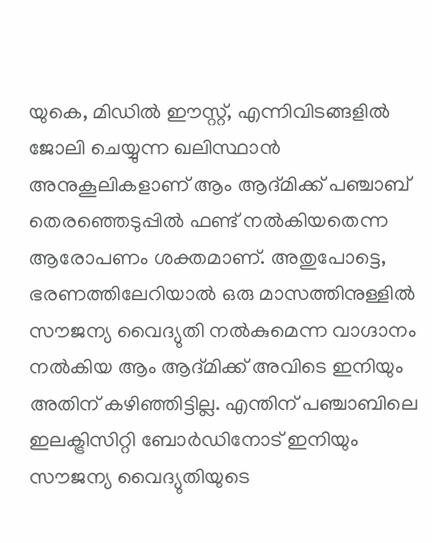യുകെ, മിഡില്‍ ഈസ്റ്റ്, എന്നിവിടങ്ങളില്‍ ജോലി ചെയ്യുന്ന ഖലിസ്ഥാന്‍ അനുകൂലികളാണ് ആം ആദ്മിക്ക് പഞ്ചാബ് തെരഞ്ഞെടുപ്പില്‍ ഫണ്ട് നല്‍കിയതെന്ന ആരോപണം ശക്തമാണ്. അതുപോട്ടെ, ഭരണത്തിലേറിയാല്‍ ഒരു മാസത്തിനുള്ളില്‍ സൗജന്യ വൈദ്യുതി നല്‍കുമെന്ന വാഗ്ദാനം നല്‍കിയ ആം ആദ്മിക്ക് അവിടെ ഇനിയും അതിന് കഴിഞ്ഞിട്ടില്ല. എന്തിന് പഞ്ചാബിലെ ഇലക്ട്രിസിറ്റി ബോര്‍‍ഡിനോട് ഇനിയും സൗജന്യ വൈദ്യുതിയുടെ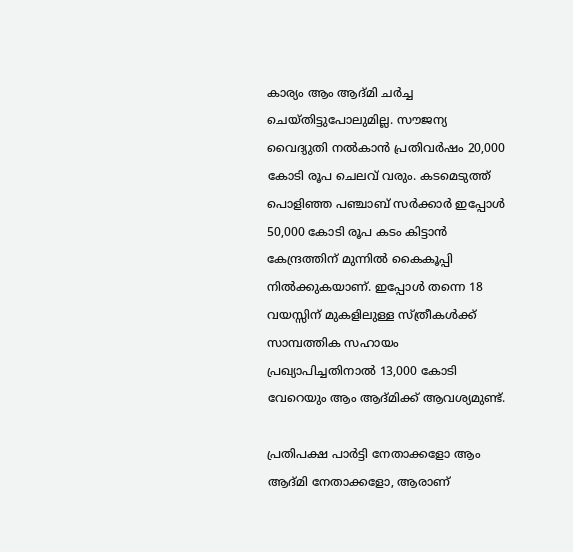കാര്യം ആം ആദ്മി ചര്‍ച്ച ചെയ്തിട്ടുപോലുമില്ല. സൗജന്യ വൈദ്യുതി നല്‍കാന്‍ പ്രതിവര്‍ഷം 20,000 കോടി രൂപ ചെലവ് വരും. കടമെടുത്ത് പൊളിഞ്ഞ പഞ്ചാബ് സര്‍ക്കാര്‍ ഇപ്പോള്‍ 50,000 കോടി രൂപ കടം കിട്ടാന്‍ കേന്ദ്രത്തിന് മുന്നില്‍ കൈകൂപ്പി നില്‍ക്കുകയാണ്. ഇപ്പോള്‍ തന്നെ 18 വയസ്സിന് മുകളിലുള്ള സ്ത്രീകള്‍ക്ക് സാമ്പത്തിക സഹായം പ്രഖ്യാപിച്ചതിനാല്‍ 13,000 കോടി വേറെയും ആം ആദ്മിക്ക് ആവശ്യമുണ്ട്.

പ്രതിപക്ഷ പാര്‍ട്ടി നേതാക്കളോ ആം ആദ്മി നേതാക്കളോ, ആരാണ്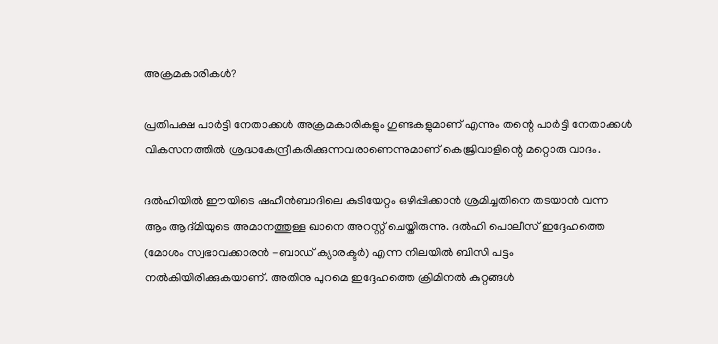അക്രമകാരികള്‍?

പ്രതിപക്ഷ പാര്‍ട്ടി നേതാക്കള്‍ അക്രമകാരികളും ഗുണ്ടകളുമാണ് എന്നും തന്റെ പാര്‍ട്ടി നേതാക്കള്‍ വികസനത്തില്‍ ശ്രദ്ധകേന്ദ്രീകരിക്കുന്നവരാണെന്നുമാണ് കെജ്രിവാളിന്റെ മറ്റൊരു വാദം.

ദല്‍ഹിയില്‍ ഈയിടെ ഷഹീന്‍ബാദിലെ കുടിയേറ്റം ഒഴിപ്പിക്കാന്‍ ശ്രമിച്ചതിനെ തടയാന്‍ വന്ന ആം ആദ്മിയുടെ അമാനത്തുള്ള ഖാനെ അറസ്റ്റ് ചെയ്തിരുന്നു. ദല്‍ഹി പൊലീസ് ഇദ്ദേഹത്തെ (മോശം സ്വഭാവക്കാരന്‍ -ബാഡ് ക്യാരക്ടര്‍) എന്ന നിലയില്‍ ബിസി പട്ടം നല്‍കിയിരിക്കുകയാണ്. അതിനു പുറമെ ഇദ്ദേഹത്തെ ക്രിമിനല്‍ കുറ്റങ്ങള്‍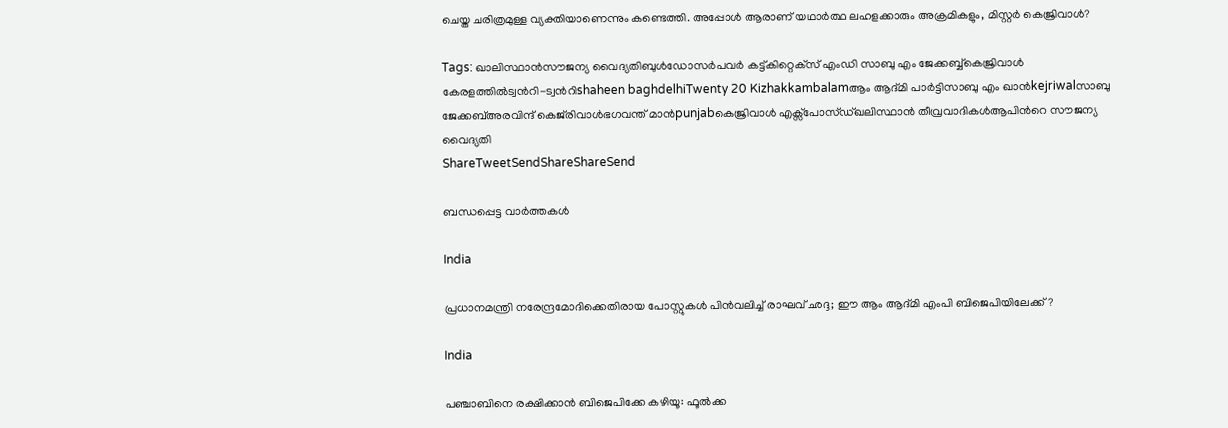ചെയ്ത ചരിത്രമുള്ള വ്യക്തിയാണെന്നും കണ്ടെത്തി. അപ്പോള്‍ ആരാണ് യഥാര്‍ത്ഥ ലഹളക്കാരും അക്രമികളും, മിസ്റ്റര്‍ കെജ്രിവാള്‍?

Tags: ഖാലിസ്ഥാന്‍സൗജന്യ വൈദ്യതിബുള്‍ഡോസര്‍പവര്‍ കട്ട്കിറ്റെക്‌സ് എംഡി സാബു എം ജേക്കബ്ബ്കെജ്രിവാള്‍ കേരളത്തില്‍ട്വന്‍റി-ട്വന്‍റിshaheen baghdelhiTwenty 20 Kizhakkambalamആം ആദ്മി പാര്‍ട്ടിസാബു എം ഖാന്‍kejriwalസാബു ജേക്കബ്അരവിന്ദ് കെജ്‌രിവാള്‍ഭഗവന്ത് മാന്‍punjabകെജ്രിവാള്‍ എക്സ്പോസ്ഡ്ഖലിസ്ഥാന്‍ തീവ്രവാദികള്‍ആപിന്‍റെ സൗജന്യ വൈദ്യതി
ShareTweetSendShareShareSend

ബന്ധപ്പെട്ട വാര്‍ത്തകള്‍

India

പ്രധാനമന്ത്രി നരേന്ദ്രമോദിക്കെതിരായ പോസ്റ്റുകള്‍ പിന്‍വലിച്ച് രാഘവ് ഛദ്ദ; ഈ ആം ആദ്മി എംപി ബിജെപിയിലേക്ക്?

India

പഞ്ചാബിനെ രക്ഷിക്കാന്‍ ബിജെപിക്കേ കഴിയൂ: ഫൂല്‍ക്ക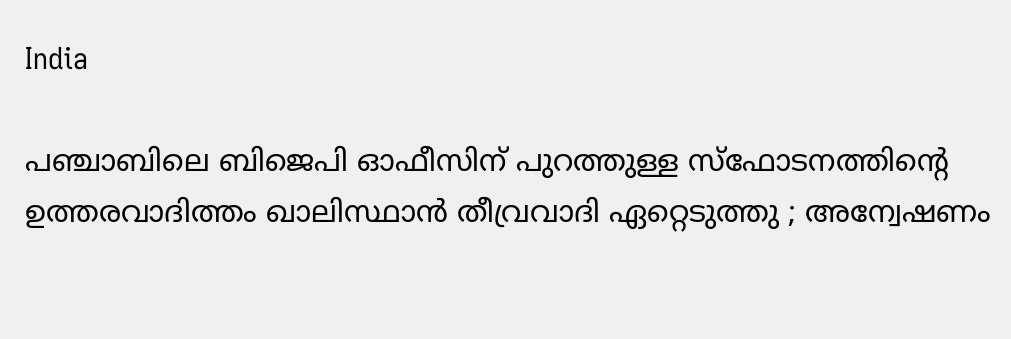India

പഞ്ചാബിലെ ബിജെപി ഓഫീസിന് പുറത്തുള്ള സ്ഫോടനത്തിന്റെ ഉത്തരവാദിത്തം ഖാലിസ്ഥാൻ തീവ്രവാദി ഏറ്റെടുത്തു ; അന്വേഷണം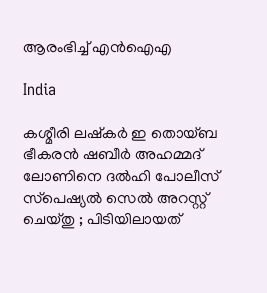ആരംഭിച്ച് എൻഐഎ

India

കശ്മീരി ലഷ്കർ ഇ തൊയ്ബ ഭീകരൻ ഷബീർ അഹമ്മദ് ലോണിനെ ദൽഹി പോലീസ് സ്‌പെഷ്യൽ സെൽ അറസ്റ്റ് ചെയ്തു ; പിടിയിലായത്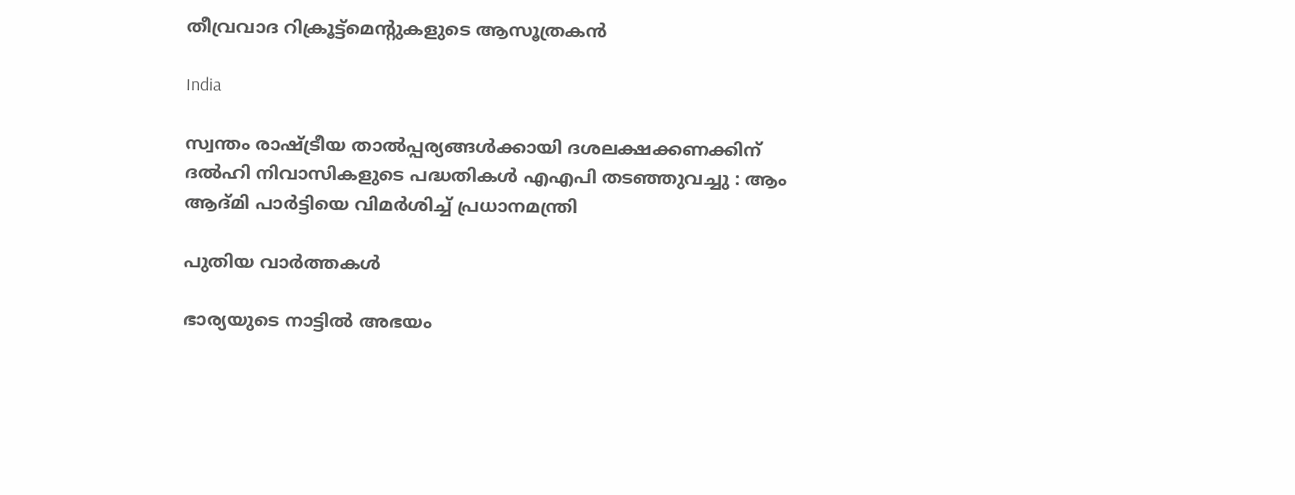തീവ്രവാദ റിക്രൂട്ട്‌മെന്റുകളുടെ ആസൂത്രകൻ

India

സ്വന്തം രാഷ്‌ട്രീയ താൽപ്പര്യങ്ങൾക്കായി ദശലക്ഷക്കണക്കിന് ദൽഹി നിവാസികളുടെ പദ്ധതികൾ എഎപി തടഞ്ഞുവച്ചു : ആം ആദ്മി പാർട്ടിയെ വിമർശിച്ച് പ്രധാനമന്ത്രി

പുതിയ വാര്‍ത്തകള്‍

ഭാര്യയുടെ നാട്ടിൽ അഭയം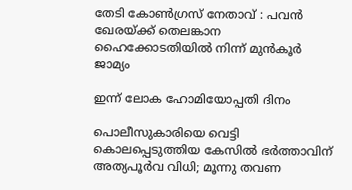തേടി കോൺഗ്രസ് നേതാവ് : പവൻ ഖേരയ്‌ക്ക് തെലങ്കാന ഹൈക്കോടതിയിൽ നിന്ന് മുൻകൂർ ജാമ്യം

ഇന്ന് ലോക ഹോമിയോപ്പതി ദിനം

പൊലീസുകാരിയെ വെട്ടി കൊലപ്പെടുത്തിയ കേസിൽ ഭർത്താവിന് അത്യപൂർവ വിധി; മൂന്നു തവണ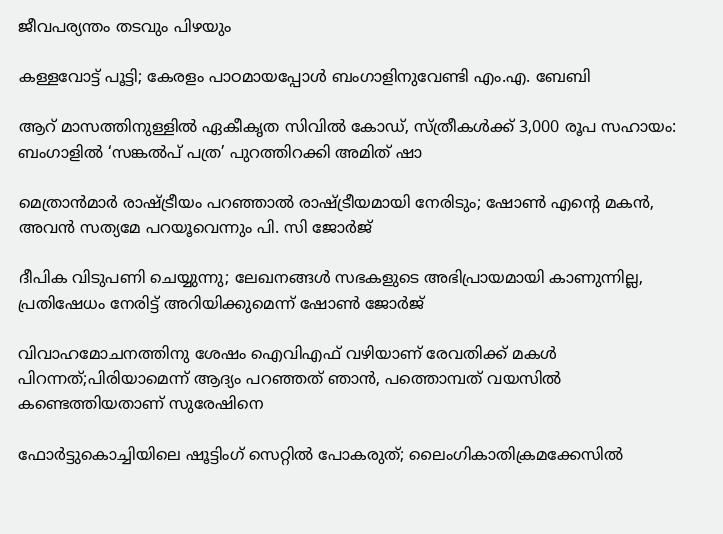ജീവപര്യന്തം തടവും പിഴയും

കള്ളവോട്ട് പൂട്ടി; കേരളം പാഠമായപ്പോൾ ബംഗാളിനുവേണ്ടി എം.എ. ബേബി

ആറ് മാസത്തിനുള്ളിൽ ഏകീകൃത സിവിൽ കോഡ്, സ്ത്രീകൾക്ക് 3,000 രൂപ സഹായം: ബംഗാളിൽ ‘സങ്കൽപ് പത്ര’ പുറത്തിറക്കി അമിത് ഷാ

മെത്രാൻമാർ രാഷ്‌ട്രീയം പറഞ്ഞാൽ രാഷ്‌ട്രീയമായി നേരിടും; ഷോൺ എന്റെ മകൻ, അവൻ സത്യമേ പറയൂവെന്നും പി. സി ജോർജ്

ദീപിക വിടുപണി ചെയ്യുന്നു; ലേഖനങ്ങൾ സഭകളുടെ അഭിപ്രായമായി കാണുന്നില്ല, പ്രതിഷേധം നേരിട്ട് അറിയിക്കുമെന്ന് ഷോൺ ജോർജ്

വിവാഹമോചനത്തിനു ശേഷം ഐവിഎഫ് വഴിയാണ് രേവതിക്ക് മകൾ പിറന്നത്;പിരിയാമെന്ന് ആദ്യം പറഞ്ഞത് ഞാൻ, പത്തൊമ്പത് വയസിൽ കണ്ടെത്തിയതാണ് സുരേഷിനെ

ഫോർട്ടുകൊച്ചിയിലെ ഷൂട്ടിംഗ് സെറ്റിൽ പോകരുത്; ലൈംഗികാതിക്രമക്കേസിൽ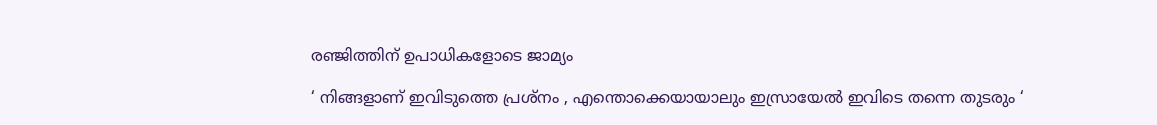രഞ്ജിത്തിന് ഉപാധികളോടെ ജാമ്യം

‘ നിങ്ങളാണ് ഇവിടുത്തെ പ്രശ്നം , എന്തൊക്കെയായാലും ഇസ്രായേൽ ഇവിടെ തന്നെ തുടരും ‘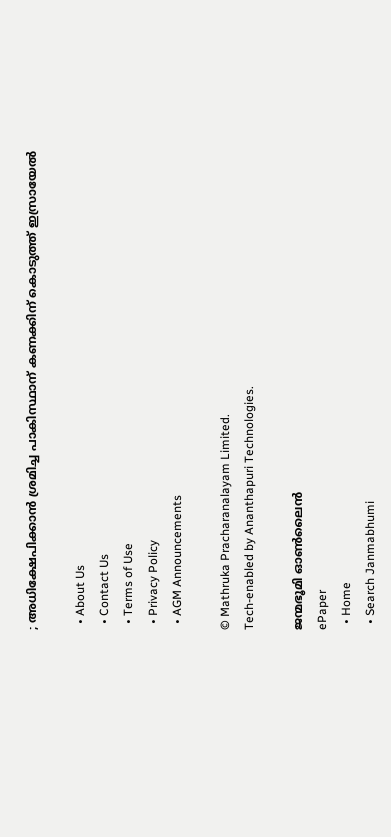; അധിക്ഷേപിക്കാൻ ശ്രമിച്ച പാകിസ്ഥാന് കണക്കിന് കൊടുത്ത് ഇസ്രായേൽ

  • About Us
  • Contact Us
  • Terms of Use
  • Privacy Policy
  • AGM Announcements

© Mathruka Pracharanalayam Limited.
Tech-enabled by Ananthapuri Technologies.

ജന്മഭൂമി ഓണ്‍ലൈന്‍
ePaper
  • Home
  • Search Janmabhumi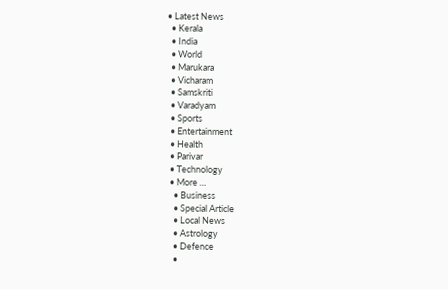• Latest News
  • Kerala
  • India
  • World
  • Marukara
  • Vicharam
  • Samskriti
  • Varadyam
  • Sports
  • Entertainment
  • Health
  • Parivar
  • Technology
  • More …
    • Business
    • Special Article
    • Local News
    • Astrology
    • Defence
    •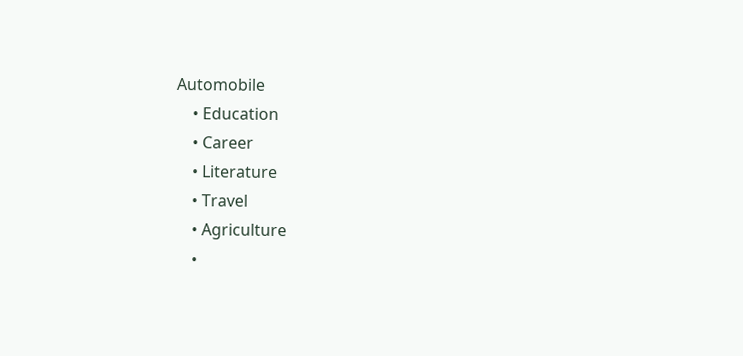Automobile
    • Education
    • Career
    • Literature
    • Travel
    • Agriculture
    •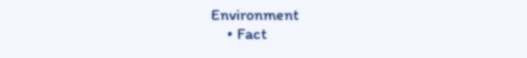Environment
    • Fact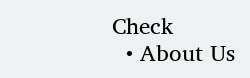Check
  • About Us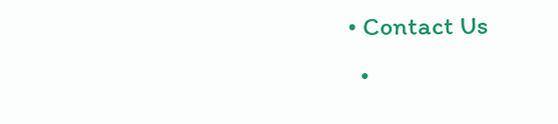• Contact Us
  •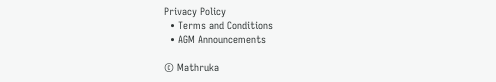Privacy Policy
  • Terms and Conditions
  • AGM Announcements

© Mathruka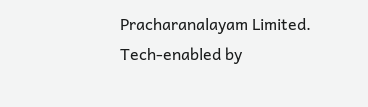Pracharanalayam Limited.
Tech-enabled by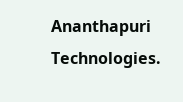Ananthapuri Technologies.